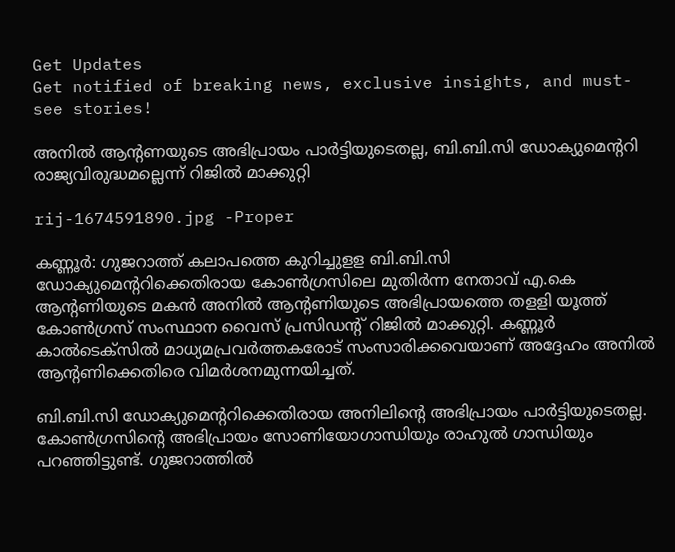Get Updates
Get notified of breaking news, exclusive insights, and must-see stories!

അനില്‍ ആന്റണയുടെ അഭിപ്രായം പാര്‍ട്ടിയുടെതല്ല, ബി.ബി.സി ഡോക്യുമെന്ററി രാജ്യവിരുദ്ധമല്ലെന്ന് റിജില്‍ മാക്കുറ്റി

rij-1674591890.jpg -Proper

കണ്ണൂര്‍: ഗുജറാത്ത് കലാപത്തെ കുറിച്ചുളള ബി.ബി.സി ഡോക്യുമെന്ററിക്കെതിരായ കോണ്‍ഗ്രസിലെ മുതിര്‍ന്ന നേതാവ് എ.കെ ആന്റണിയുടെ മകന്‍ അനില്‍ ആന്റണിയുടെ അഭിപ്രായത്തെ തളളി യൂത്ത് കോണ്‍ഗ്രസ് സംസ്ഥാന വൈസ് പ്രസിഡന്റ് റിജില്‍ മാക്കുറ്റി. കണ്ണൂര്‍ കാല്‍ടെക്‌സില്‍ മാധ്യമപ്രവര്‍ത്തകരോട് സംസാരിക്കവെയാണ് അദ്ദേഹം അനില്‍ ആന്റണിക്കെതിരെ വിമര്‍ശനമുന്നയിച്ചത്.

ബി.ബി.സി ഡോക്യുമെന്ററിക്കെതിരായ അനിലിന്റെ അഭിപ്രായം പാര്‍ട്ടിയുടെതല്ല. കോണ്‍ഗ്രസിന്റെ അഭിപ്രായം സോണിയോഗാന്ധിയും രാഹുല്‍ ഗാന്ധിയും പറഞ്ഞിട്ടുണ്ട്. ഗുജറാത്തില്‍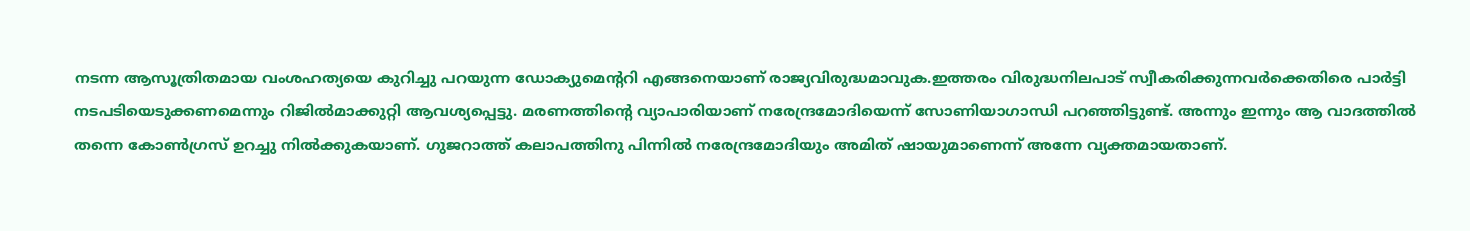നടന്ന ആസൂത്രിതമായ വംശഹത്യയെ കുറിച്ചു പറയുന്ന ഡോക്യുമെന്ററി എങ്ങനെയാണ് രാജ്യവിരുദ്ധമാവുക.ഇത്തരം വിരുദ്ധനിലപാട് സ്വീകരിക്കുന്നവര്‍ക്കെതിരെ പാര്‍ട്ടി നടപടിയെടുക്കണമെന്നും റിജില്‍മാക്കുറ്റി ആവശ്യപ്പെട്ടു. മരണത്തിന്റെ വ്യാപാരിയാണ് നരേന്ദ്രമോദിയെന്ന് സോണിയാഗാന്ധി പറഞ്ഞിട്ടുണ്ട്. അന്നും ഇന്നും ആ വാദത്തില്‍ തന്നെ കോണ്‍ഗ്രസ് ഉറച്ചു നില്‍ക്കുകയാണ്. ഗുജറാത്ത് കലാപത്തിനു പിന്നില്‍ നരേന്ദ്രമോദിയും അമിത് ഷായുമാണെന്ന് അന്നേ വ്യക്തമായതാണ്.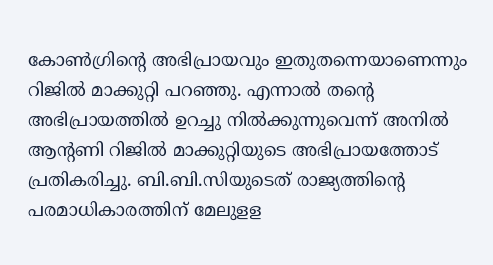കോണ്‍ഗ്രിന്റെ അഭിപ്രായവും ഇതുതന്നെയാണെന്നും റിജില്‍ മാക്കുറ്റി പറഞ്ഞു. എന്നാല്‍ തന്റെ അഭിപ്രായത്തില്‍ ഉറച്ചു നില്‍ക്കുന്നുവെന്ന് അനില്‍ ആന്റണി റിജില്‍ മാക്കുറ്റിയുടെ അഭിപ്രായത്തോട് പ്രതികരിച്ചു. ബി.ബി.സിയുടെത് രാജ്യത്തിന്റെ പരമാധികാരത്തിന് മേലുളള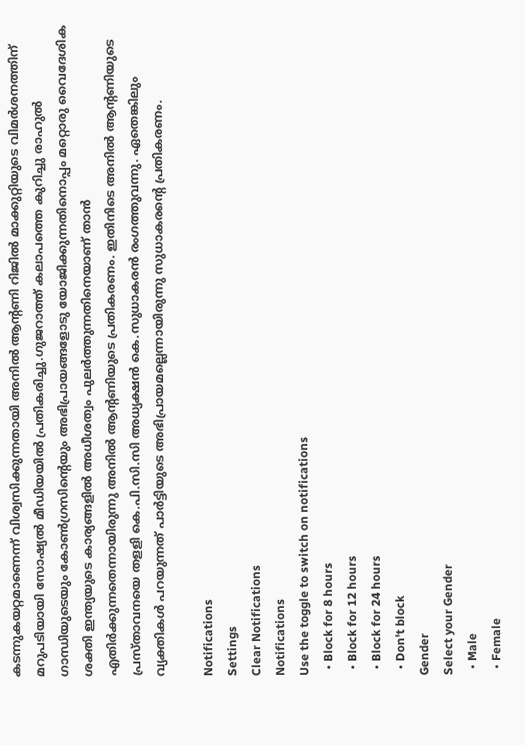കടന്നുകയറ്റമാണെന്ന് വിശ്വസിക്കുന്നതായി അനില്‍ ആന്റണി റിജില്‍ മാക്കുറ്റിയുടെ വിമര്‍ശനത്തിന് മറുപടിയായി സോഷ്യല്‍ മീഡിയയില്‍ പ്രതികരിച്ചു.ഗുജറാത്ത് കലാപത്തെ കുറിച്ചു രാഹുല്‍ ഗാന്ധിയുടെയും കോണ്‍ഗ്രസിന്റെയും അഭിപ്രായങ്ങളോടു യോജിക്കുന്നതിനൊപ്പം മറ്റൊരു വൈദേശിക ശക്തി ഇന്ത്യയുടെ കാര്യങ്ങളില്‍ അധീശത്വം പുലര്‍ത്തുന്നതിനെയാണ് താന്‍ എതിര്‍ക്കുന്നതെന്നായിരുന്നു അനില്‍ ആന്റണിയുടെ പ്രതികരണം. ഇതിനിടെ അനില്‍ ആന്റണിയുടെ പ്രസ്താവനയെ തളളി കെ.പി.സി.സി അധ്യക്ഷന്‍ കെ.സുധാകരന്‍ രംഗത്തുവന്നു. ഏതെങ്കിലും വ്യക്തികള്‍ പറയുന്നത് പാര്‍ട്ടിയുടെ അഭിപ്രായമല്ലെന്നായിരുന്നു സുധാകരന്റെ പ്രതികരണം.

Notifications
Settings
Clear Notifications
Notifications
Use the toggle to switch on notifications
  • Block for 8 hours
  • Block for 12 hours
  • Block for 24 hours
  • Don't block
Gender
Select your Gender
  • Male
  • Female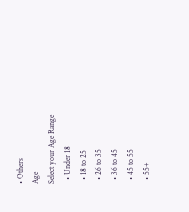• Others
Age
Select your Age Range
  • Under 18
  • 18 to 25
  • 26 to 35
  • 36 to 45
  • 45 to 55
  • 55+